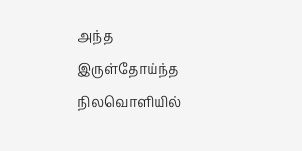அந்த
இருள்தோய்ந்த
நிலவொளியில்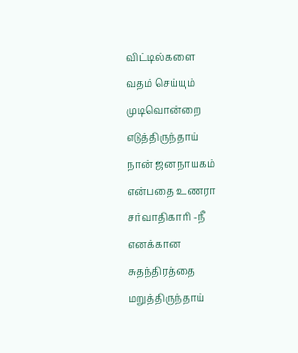விட்டில்களை
வதம் செய்யும்
முடிவொன்றை எடுத்திருந்தாய்
நான் ஜனநாயகம்
என்பதை உணரா
சர்வாதிகாரி -நீ
எனக்கான
சுதந்திரத்தை
மறுத்திருந்தாய்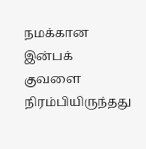நமக்கான
இன்பக் குவளை
நிரம்பியிருந்தது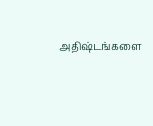அதிஷ்டங்களை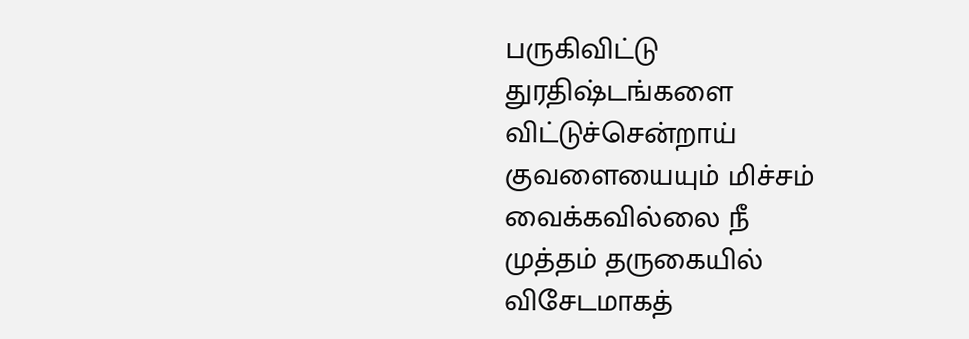பருகிவிட்டு
துரதிஷ்டங்களை
விட்டுச்சென்றாய்
குவளையையும் மிச்சம்
வைக்கவில்லை நீ
முத்தம் தருகையில்
விசேடமாகத்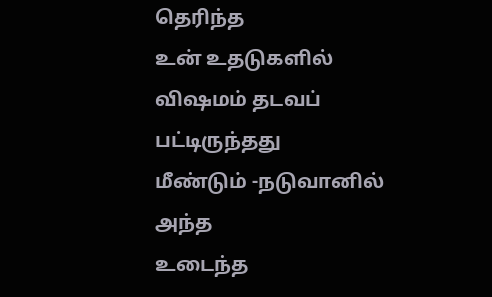தெரிந்த
உன் உதடுகளில்
விஷமம் தடவப்
பட்டிருந்தது
மீண்டும் -நடுவானில்
அந்த
உடைந்த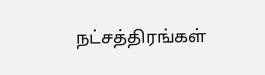நட்சத்திரங்கள்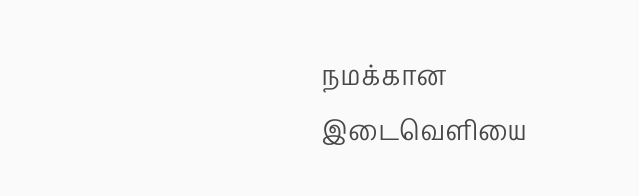நமக்கான
இடைவெளியை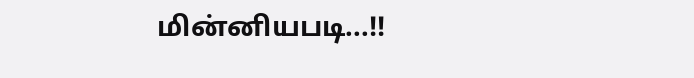மின்னியபடி...!!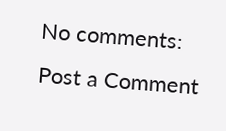No comments:
Post a Comment